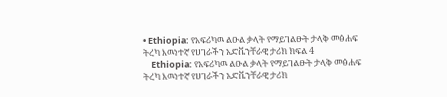• Ethiopia: የአፍሪካዉ ልዑል ቃላት የማይገልፁት ታላቅ መፅሐፍ ትረካ እዉነተኛ የሀገራችን አድቬንቸራዊ ታሪክ ክፍል 4
    Ethiopia: የአፍሪካዉ ልዑል ቃላት የማይገልፁት ታላቅ መፅሐፍ ትረካ እዉነተኛ የሀገራችን አድቬንቸራዊ ታሪክ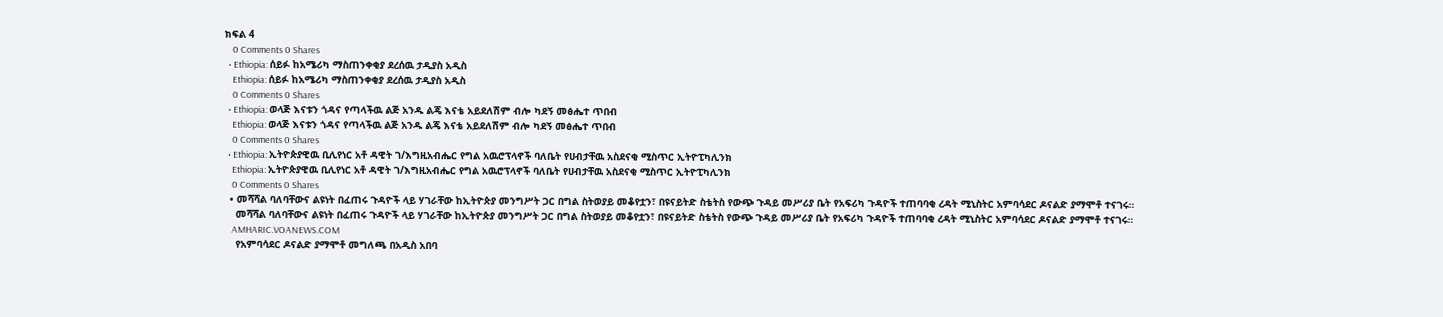ክፍል 4
    0 Comments 0 Shares
  • Ethiopia: ሰይፉ ከአሜሪካ ማስጠንቀቂያ ደረሰዉ ታዲያስ አዲስ
    Ethiopia: ሰይፉ ከአሜሪካ ማስጠንቀቂያ ደረሰዉ ታዲያስ አዲስ
    0 Comments 0 Shares
  • Ethiopia: ወላጅ እናቱን ጎዳና የጣላችዉ ልጅ አንዱ ልጄ እናቴ አይደለሽም ብሎ ካደኝ መፅሔተ ጥበብ
    Ethiopia: ወላጅ እናቱን ጎዳና የጣላችዉ ልጅ አንዱ ልጄ እናቴ አይደለሽም ብሎ ካደኝ መፅሔተ ጥበብ
    0 Comments 0 Shares
  • Ethiopia: ኢትዮጵያዊዉ ቢሊየነር አቶ ዳዊት ገ/እግዚአብሔር የግል አዉሮፕላኖች ባለቤት የሀብታቸዉ አስደናቂ ሚስጥር ኢትዮፒካሊንክ
    Ethiopia: ኢትዮጵያዊዉ ቢሊየነር አቶ ዳዊት ገ/እግዚአብሔር የግል አዉሮፕላኖች ባለቤት የሀብታቸዉ አስደናቂ ሚስጥር ኢትዮፒካሊንክ
    0 Comments 0 Shares
  • መሻሻል ባለባቸውና ልዩነት በፈጠሩ ጉዳዮች ላይ ሃገራቸው ከኢትዮጵያ መንግሥት ጋር በግል ስትወያይ መቆየቷን፣ በዩናይትድ ስቴትስ የውጭ ጉዳይ መሥሪያ ቤት የአፍሪካ ጉዳዮች ተጠባባቂ ረዳት ሚኒስትር አምባሳደር ዶናልድ ያማሞቶ ተናገሩ።
    መሻሻል ባለባቸውና ልዩነት በፈጠሩ ጉዳዮች ላይ ሃገራቸው ከኢትዮጵያ መንግሥት ጋር በግል ስትወያይ መቆየቷን፣ በዩናይትድ ስቴትስ የውጭ ጉዳይ መሥሪያ ቤት የአፍሪካ ጉዳዮች ተጠባባቂ ረዳት ሚኒስትር አምባሳደር ዶናልድ ያማሞቶ ተናገሩ።
    AMHARIC.VOANEWS.COM
    የአምባሳደር ዶናልድ ያማሞቶ መግለጫ በአዲስ አበባ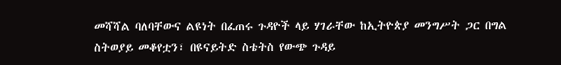መሻሻል ባለባቸውና ልዩነት በፈጠሩ ጉዳዮች ላይ ሃገራቸው ከኢትዮጵያ መንግሥት ጋር በግል ስትወያይ መቆየቷን፣ በዩናይትድ ስቴትስ የውጭ ጉዳይ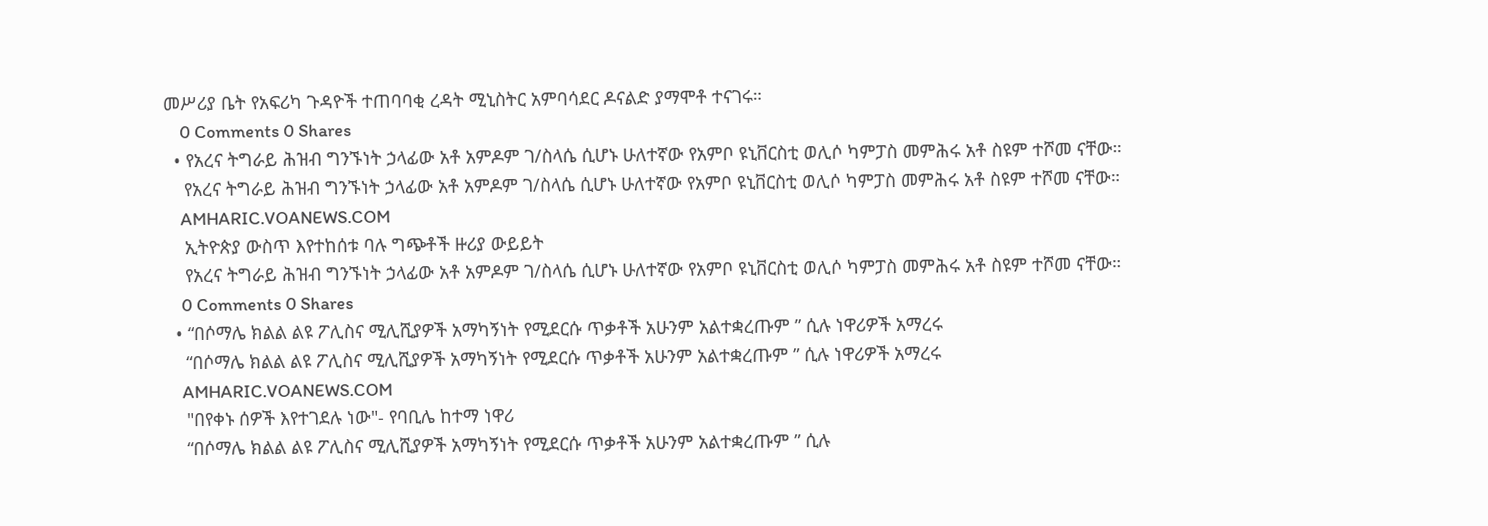መሥሪያ ቤት የአፍሪካ ጉዳዮች ተጠባባቂ ረዳት ሚኒስትር አምባሳደር ዶናልድ ያማሞቶ ተናገሩ።
    0 Comments 0 Shares
  • የአረና ትግራይ ሕዝብ ግንኙነት ኃላፊው አቶ አምዶም ገ/ስላሴ ሲሆኑ ሁለተኛው የአምቦ ዩኒቨርስቲ ወሊሶ ካምፓስ መምሕሩ አቶ ስዩም ተሾመ ናቸው።
    የአረና ትግራይ ሕዝብ ግንኙነት ኃላፊው አቶ አምዶም ገ/ስላሴ ሲሆኑ ሁለተኛው የአምቦ ዩኒቨርስቲ ወሊሶ ካምፓስ መምሕሩ አቶ ስዩም ተሾመ ናቸው።
    AMHARIC.VOANEWS.COM
    ኢትዮጵያ ውስጥ እየተከሰቱ ባሉ ግጭቶች ዙሪያ ውይይት
    የአረና ትግራይ ሕዝብ ግንኙነት ኃላፊው አቶ አምዶም ገ/ስላሴ ሲሆኑ ሁለተኛው የአምቦ ዩኒቨርስቲ ወሊሶ ካምፓስ መምሕሩ አቶ ስዩም ተሾመ ናቸው።
    0 Comments 0 Shares
  • “በሶማሌ ክልል ልዩ ፖሊስና ሚሊሺያዎች አማካኝነት የሚደርሱ ጥቃቶች አሁንም አልተቋረጡም ” ሲሉ ነዋሪዎች አማረሩ
    “በሶማሌ ክልል ልዩ ፖሊስና ሚሊሺያዎች አማካኝነት የሚደርሱ ጥቃቶች አሁንም አልተቋረጡም ” ሲሉ ነዋሪዎች አማረሩ
    AMHARIC.VOANEWS.COM
    "በየቀኑ ሰዎች እየተገደሉ ነው"- የባቢሌ ከተማ ነዋሪ
    “በሶማሌ ክልል ልዩ ፖሊስና ሚሊሺያዎች አማካኝነት የሚደርሱ ጥቃቶች አሁንም አልተቋረጡም ” ሲሉ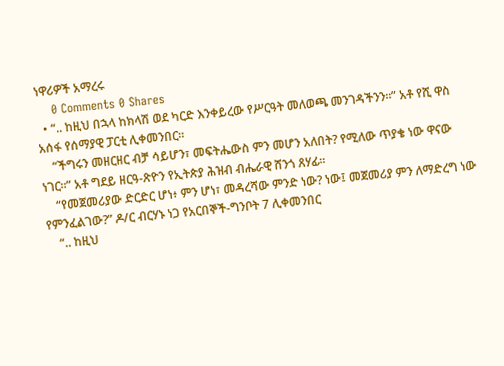ነዋሪዎች አማረሩ
    0 Comments 0 Shares
  • “.. ከዚህ በኋላ ከክላሽ ወደ ካርድ እንቀይረው የሥርዓት መለወጫ መንገዳችንን።” አቶ የሺ ዋስ አሰፋ የሰማያዊ ፓርቲ ሊቀመንበር።
    “ችግሩን መዘርዘር ብቻ ሳይሆን፣ መፍትሔውስ ምን መሆን አለበት? የሚለው ጥያቄ ነው ዋናው ነገር።” አቶ ግደይ ዘርዓ-ጽዮን የኢትጵያ ሕዝብ ብሔራዊ ሸንጎ ጸሃፊ።
    “የመጀመሪያው ድርድር ሆነ፥ ምን ሆነ፣ መዳረሻው ምንድ ነው? ነው፤ መጀመሪያ ምን ለማድረግ ነው የምንፈልገው?” ዶ/ር ብርሃኑ ነጋ የአርበኞች-ግንቦት 7 ሊቀመንበር
    “.. ከዚህ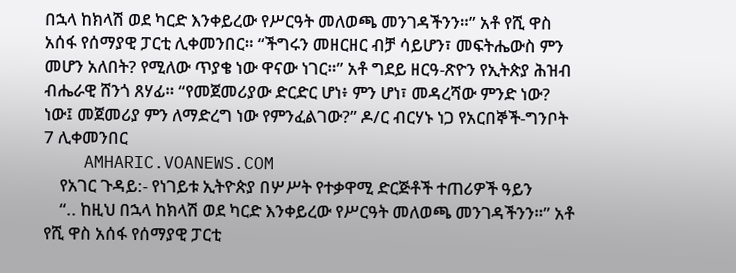በኋላ ከክላሽ ወደ ካርድ እንቀይረው የሥርዓት መለወጫ መንገዳችንን።” አቶ የሺ ዋስ አሰፋ የሰማያዊ ፓርቲ ሊቀመንበር። “ችግሩን መዘርዘር ብቻ ሳይሆን፣ መፍትሔውስ ምን መሆን አለበት? የሚለው ጥያቄ ነው ዋናው ነገር።” አቶ ግደይ ዘርዓ-ጽዮን የኢትጵያ ሕዝብ ብሔራዊ ሸንጎ ጸሃፊ። “የመጀመሪያው ድርድር ሆነ፥ ምን ሆነ፣ መዳረሻው ምንድ ነው? ነው፤ መጀመሪያ ምን ለማድረግ ነው የምንፈልገው?” ዶ/ር ብርሃኑ ነጋ የአርበኞች-ግንቦት 7 ሊቀመንበር
    AMHARIC.VOANEWS.COM
    የአገር ጉዳይ:- የነገይቱ ኢትዮጵያ በሦሥት የተቃዋሚ ድርጅቶች ተጠሪዎች ዓይን
    “.. ከዚህ በኋላ ከክላሽ ወደ ካርድ እንቀይረው የሥርዓት መለወጫ መንገዳችንን።” አቶ የሺ ዋስ አሰፋ የሰማያዊ ፓርቲ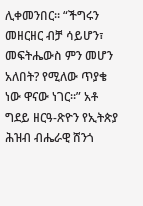ሊቀመንበር። “ችግሩን መዘርዘር ብቻ ሳይሆን፣ መፍትሔውስ ምን መሆን አለበት? የሚለው ጥያቄ ነው ዋናው ነገር።” አቶ ግደይ ዘርዓ-ጽዮን የኢትጵያ ሕዝብ ብሔራዊ ሸንጎ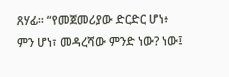ጸሃፊ። “የመጀመሪያው ድርድር ሆነ፥ ምን ሆነ፣ መዳረሻው ምንድ ነው? ነው፤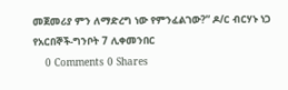መጀመሪያ ምን ለማድረግ ነው የምንፈልገው?” ዶ/ር ብርሃኑ ነጋ የአርበኞች-ግንቦት 7 ሊቀመንበር
    0 Comments 0 Shares